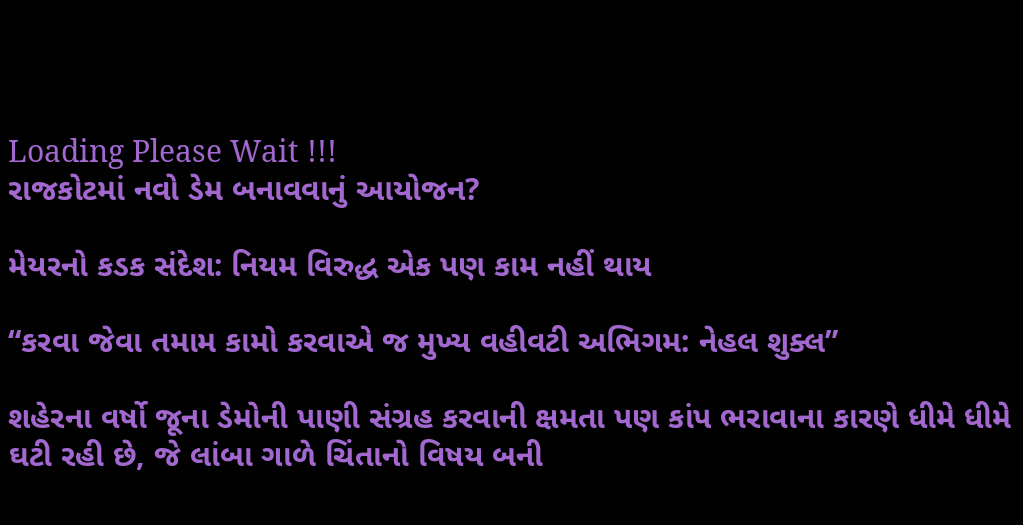Loading Please Wait !!!
રાજકોટમાં નવો ડેમ બનાવવાનું આયોજન?

મેયરનો કડક સંદેશ: નિયમ વિરુદ્ધ એક પણ કામ નહીં થાય

“કરવા જેવા તમામ કામો કરવાએ જ મુખ્ય વહીવટી અભિગમ: નેહલ શુક્લ”

શહેરના વર્ષો જૂના ડેમોની પાણી સંગ્રહ કરવાની ક્ષમતા પણ કાંપ ભરાવાના કારણે ધીમે ધીમે ઘટી રહી છે, જે લાંબા ગાળે ચિંતાનો વિષય બની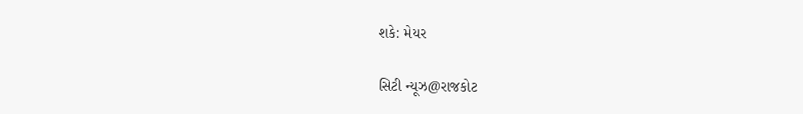શકે: મેયર

સિટી ન્યૂઝ@રાજકોટ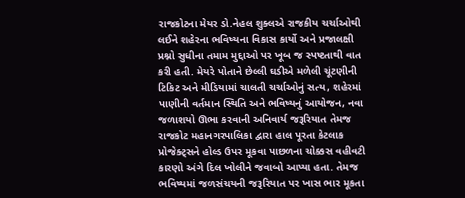રાજકોટના મેયર ડો.નેહલ શુક્લએ રાજકીય ચર્ચાઓથી લઈને શહેરના ભવિષ્યના વિકાસ કાર્યો અને પ્રજાલક્ષી પ્રશ્નો સુધીના તમામ મુદ્દાઓ પર ખૂબ જ સ્પષ્ટતાથી વાત કરી હતી. મેયરે પોતાને છેલ્લી ઘડીએ મળેલી ચૂંટણીની ટિકિટ અને મીડિયામાં ચાલતી ચર્ચાઓનું સત્ય, શહેરમાં પાણીની વર્તમાન સ્થિતિ અને ભવિષ્યનું આયોજન, નવા જળાશયો ઊભા કરવાની અનિવાર્ય જરૂરિયાત તેમજ રાજકોટ મહાનગરપાલિકા દ્વારા હાલ પૂરતા કેટલાક પ્રોજેક્ટ્સને હોલ્ડ ઉપર મૂકવા પાછળના ચોક્કસ વહીવટી કારણો અંગે દિલ ખોલીને જવાબો આપ્યા હતા. તેમજ ભવિષ્યમાં જળસંચયની જરૂરિયાત પર ખાસ ભાર મૂકતા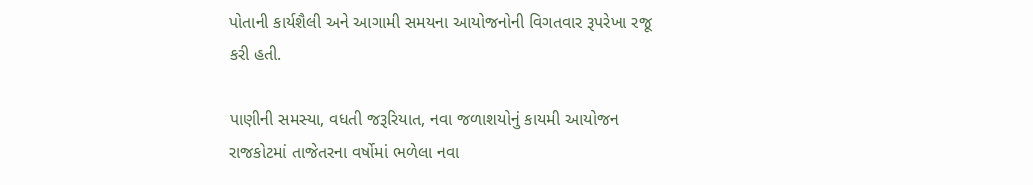પોતાની કાર્યશૈલી અને આગામી સમયના આયોજનોની વિગતવાર રૂપરેખા રજૂ કરી હતી.

પાણીની સમસ્યા, વધતી જરૂરિયાત, નવા જળાશયોનું કાયમી આયોજન રાજકોટમાં તાજેતરના વર્ષોમાં ભળેલા નવા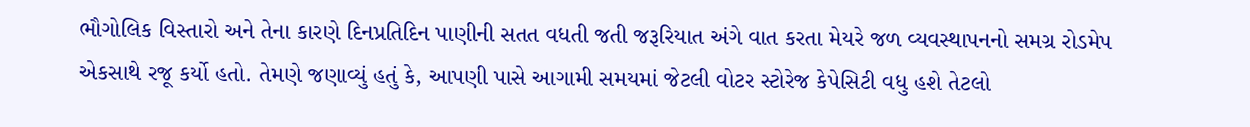ભૌગોલિક વિસ્તારો અને તેના કારણે દિનપ્રતિદિન પાણીની સતત વધતી જતી જરૂરિયાત અંગે વાત કરતા મેયરે જળ વ્યવસ્થાપનનો સમગ્ર રોડમેપ એકસાથે રજૂ કર્યો હતો. તેમણે જણાવ્યું હતું કે, આપણી પાસે આગામી સમયમાં જેટલી વોટર સ્ટોરેજ કેપેસિટી વધુ હશે તેટલો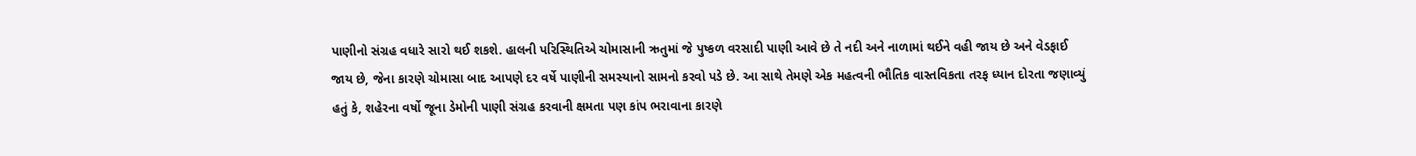પાણીનો સંગ્રહ વધારે સારો થઈ શકશે. હાલની પરિસ્થિતિએ ચોમાસાની ઋતુમાં જે પુષ્કળ વરસાદી પાણી આવે છે તે નદી અને નાળામાં થઈને વહી જાય છે અને વેડફાઈ જાય છે, જેના કારણે ચોમાસા બાદ આપણે દર વર્ષે પાણીની સમસ્યાનો સામનો કરવો પડે છે. આ સાથે તેમણે એક મહત્વની ભૌતિક વાસ્તવિકતા તરફ ધ્યાન દોરતા જણાવ્યું હતું કે, શહેરના વર્ષો જૂના ડેમોની પાણી સંગ્રહ કરવાની ક્ષમતા પણ કાંપ ભરાવાના કારણે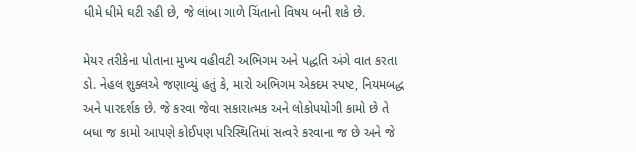ધીમે ધીમે ઘટી રહી છે, જે લાંબા ગાળે ચિંતાનો વિષય બની શકે છે.

મેયર તરીકેના પોતાના મુખ્ય વહીવટી અભિગમ અને પદ્ધતિ અંગે વાત કરતા ડો. નેહલ શુક્લએ જણાવ્યું હતું કે, મારો અભિગમ એકદમ સ્પષ્ટ, નિયમબદ્ધ અને પારદર્શક છે. જે કરવા જેવા સકારાત્મક અને લોકોપયોગી કામો છે તે બધા જ કામો આપણે કોઈપણ પરિસ્થિતિમાં સત્વરે કરવાના જ છે અને જે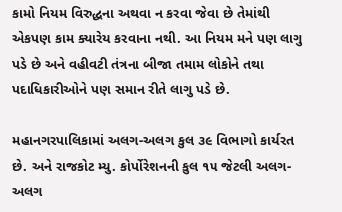કામો નિયમ વિરુદ્ધના અથવા ન કરવા જેવા છે તેમાંથી એકપણ કામ ક્યારેય કરવાના નથી. આ નિયમ મને પણ લાગુ પડે છે અને વહીવટી તંત્રના બીજા તમામ લોકોને તથા પદાધિકારીઓને પણ સમાન રીતે લાગુ પડે છે.

મહાનગરપાલિકામાં અલગ-અલગ કુલ ૩૯ વિભાગો કાર્યરત છે. અને રાજકોટ મ્યુ. કોર્પોરેશનની કુલ ૧૫ જેટલી અલગ-અલગ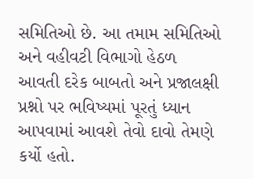સમિતિઓ છે. આ તમામ સમિતિઓ અને વહીવટી વિભાગો હેઠળ આવતી દરેક બાબતો અને પ્રજાલક્ષી પ્રશ્નો પર ભવિષ્યમાં પૂરતું ધ્યાન આપવામાં આવશે તેવો દાવો તેમણે કર્યો હતો.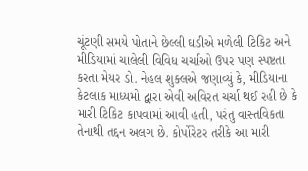ચૂંટણી સમયે પોતાને છેલ્લી ઘડીએ મળેલી ટિકિટ અને મીડિયામાં ચાલેલી વિવિધ ચર્ચાઓ ઉપર પણ સ્પષ્ટતા કરતા મેયર ડો. નેહલ શુક્લએ જણાવ્યું કે, મીડિયાના કેટલાક માધ્યમો દ્વારા એવી અવિરત ચર્ચા થઈ રહી છે કે મારી ટિકિટ કાપવામાં આવી હતી, પરંતુ વાસ્તવિકતા તેનાથી તદ્દન અલગ છે. કોર્પોરેટર તરીકે આ મારી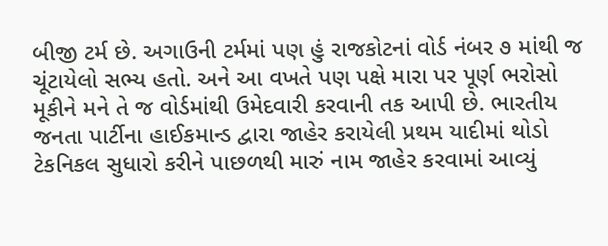બીજી ટર્મ છે. અગાઉની ટર્મમાં પણ હું રાજકોટનાં વોર્ડ નંબર ૭ માંથી જ ચૂંટાયેલો સભ્ય હતો. અને આ વખતે પણ પક્ષે મારા પર પૂર્ણ ભરોસો મૂકીને મને તે જ વોર્ડમાંથી ઉમેદવારી કરવાની તક આપી છે. ભારતીય જનતા પાર્ટીના હાઈકમાન્ડ દ્વારા જાહેર કરાયેલી પ્રથમ યાદીમાં થોડો ટેકનિકલ સુધારો કરીને પાછળથી મારું નામ જાહેર કરવામાં આવ્યું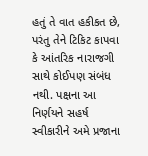હતું તે વાત હકીકત છે, પરંતુ તેને ટિકિટ કાપવા કે આંતરિક નારાજગી સાથે કોઈપણ સંબંધ નથી. પક્ષના આ નિર્ણયને સહર્ષ સ્વીકારીને અમે પ્રજાના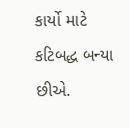કાર્યો માટે કટિબદ્ધ બન્યા છીએ.